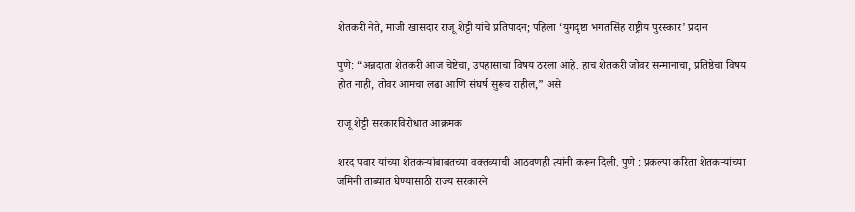शेतकरी नेते, माजी खासदार राजू शेट्टी यांचे प्रतिपादन; पहिला ‘युगदृष्टा भगतसिंह राष्ट्रीय पुरस्कार’ प्रदान

पुणे: “अन्नदाता शेतकरी आज चेष्टेचा, उपहासाचा विषय ठरला आहे. हाच शेतकरी जोवर सन्मानाचा, प्रतिष्ठेचा विषय होत नाही, तोवर आमचा लढा आणि संघर्ष सुरूच राहील,” असे

राजू शेट्टी सरकारविरोधात आक्रमक

शरद पवार यांच्या शेतकऱ्यांबाबतच्या वक्तव्याची आठवणही त्यांनी करून दिली. पुणे : प्रकल्पा करिता शेतकऱ्यांच्या जमिनी ताब्यात घेण्यासाठी राज्य सरकारने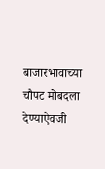बाजारभावाच्या चौपट मोबदला देण्याऐवजी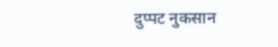दुप्पट नुकसान